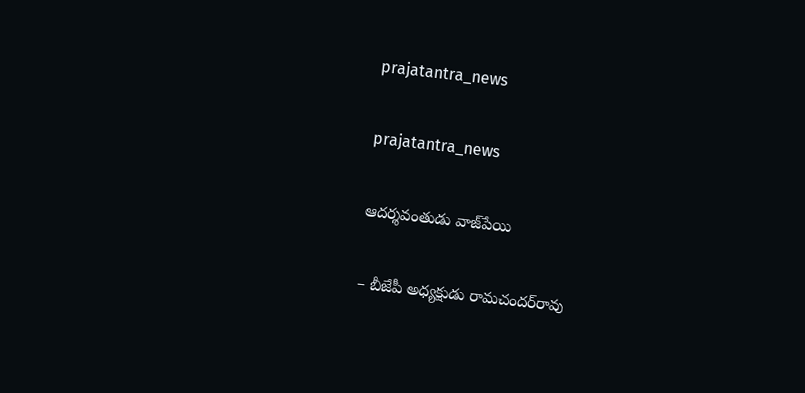prajatantra_news

prajatantra_news

ఆదర్శవంతుడు వాజ్‌పేయి

– బీజేపీ అధ్యక్షుడు రామచందర్‌రావు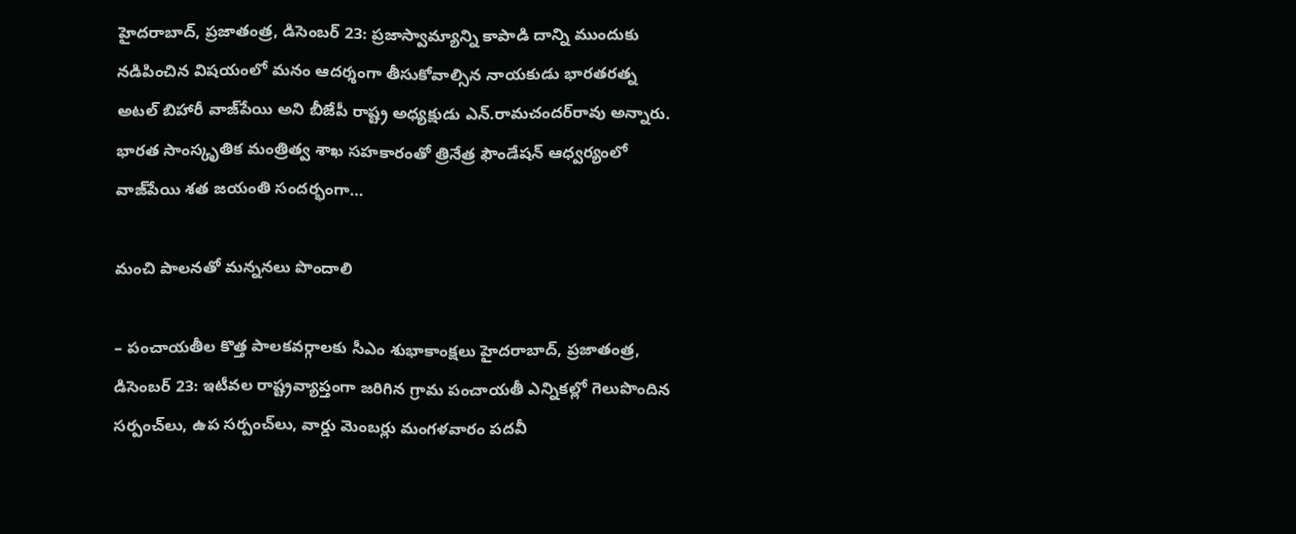హైదరాబాద్‌, ప్రజాతంత్ర, డిసెంబర్‌ 23: ప్రజాస్వామ్యాన్ని కాపాడి దాన్ని ముందుకు నడిపించిన విషయంలో మనం ఆదర్శంగా తీసుకోవాల్సిన నాయకుడు భారతరత్న అటల్‌ బిహారీ వాజ్‌పేయి అని బీజేపీ రాష్ట్ర అధ్యక్షుడు ఎన్‌.రామచందర్‌రావు అన్నారు. భారత సాంస్కృతిక మంత్రిత్వ శాఖ సహకారంతో త్రినేత్ర ఫౌండేషన్‌ ఆధ్వర్యంలో వాజ్‌పేయి శత జయంతి సందర్భంగా…

మంచి పాలనతో మన్ననలు పొందాలి

– పంచాయతీల కొత్త పాలకవర్గాలకు సీఎం శుభాకాంక్షలు హైదరాబాద్‌, ప్రజాతంత్ర, డిసెంబర్‌ 23: ఇటీవల రాష్ట్రవ్యాప్తంగా జరిగిన గ్రామ పంచాయతీ ఎన్నికల్లో గెలుపొందిన సర్పంచ్‌లు, ఉప సర్పంచ్‌లు, వార్డు మెంబర్లు మంగళవారం పదవీ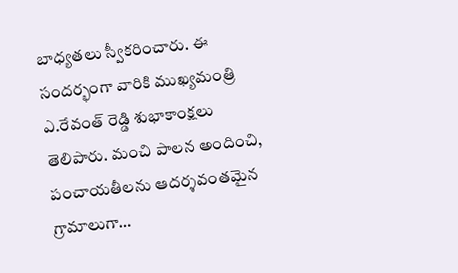బాధ్యతలు స్వీకరించారు. ఈ సందర్భంగా వారికి ముఖ్యమంత్రి ఎ.రేవంత్‌ రెడ్డి శుభాకాంక్షలు తెలిపారు. మంచి పాలన అందించి, పంచాయతీలను ఆదర్శవంతమైన గ్రామాలుగా…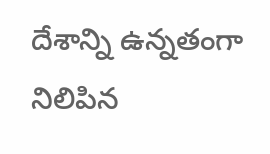దేశాన్ని ఉన్న‌తంగా నిలిపిన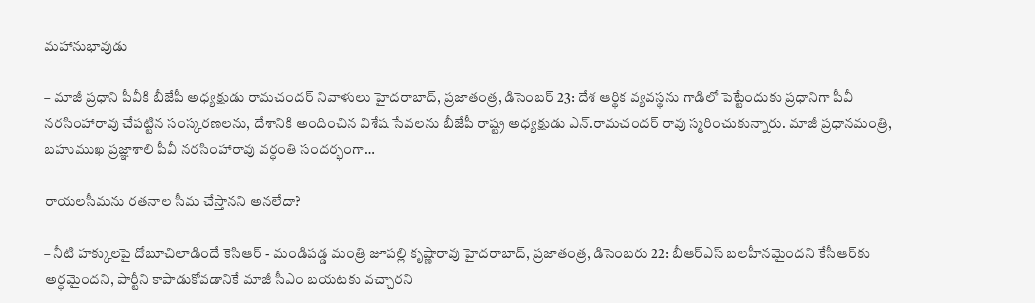మ‌హానుభావుడు

– మాజీ ప్రధాని పీవీకి బీజేపీ అధ్యక్షుడు రామచందర్‌ నివాళులు హైదరాబాద్‌, ప్రజాతంత్ర, డిసెంబర్‌ 23: దేశ ఆర్థిక వ్యవస్థను గాడిలో పెట్టేందుకు ప్రధానిగా పీవీ నరసింహారావు చేపట్టిన సంస్కరణలను, దేశానికి అందించిన విశేష సేవలను బీజేపీ రాష్ట్ర అధ్యక్షుడు ఎన్‌.రామచందర్‌ రావు స్మరించుకున్నారు. మాజీ ప్రధానమంత్రి, బహుముఖ ప్రజ్ఞాశాలి పీవీ నరసింహారావు వర్ధంతి సందర్భంగా…

రాయలసీమను రతనాల సీమ చేస్తానని అనలేదా?

– నీటి హక్కులపై దోబూచిలాడిందే కెసిఆర్‌ ‌- మండిపడ్డ మంత్రి జూపల్లి కృష్ణారావు హైదరాబాద్‌, ప్రజాతంత్ర, డిసెంబరు 22: బీఆర్‌ఎస్‌ ‌బలహీనమైందని కేసీఆర్‌కు అర్ధమైందని, పార్టీని కాపాడుకోవడానికే మాజీ సీఎం బయటకు వచ్చారని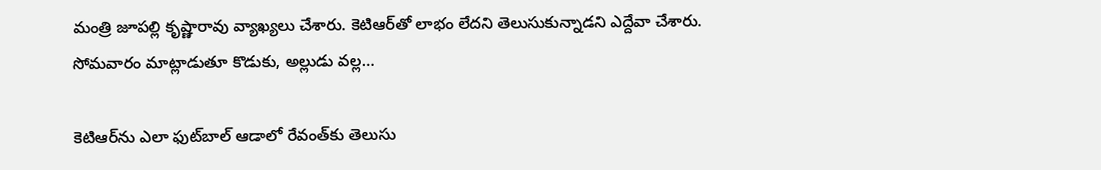మంత్రి జూపల్లి కృష్ణారావు వ్యాఖ్యలు చేశారు. కెటిఆర్‌తో లాభం లేదని తెలుసుకున్నాడని ఎద్దేవా చేశారు. సోమవారం మాట్లాడుతూ కొడుకు, అల్లుడు వల్ల…

కెటిఆర్‌ను ఎలా ఫుట్‌బాల్‌ ఆడాలో రేవంత్‌కు తెలుసు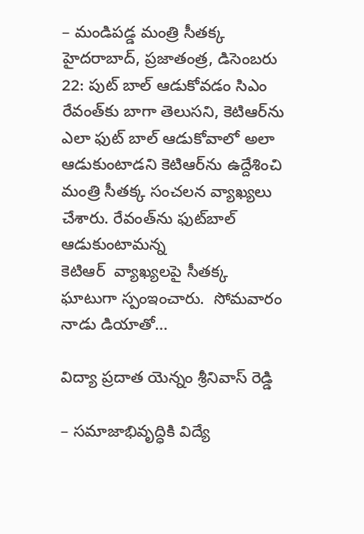– మండిపడ్డ మంత్రి సీతక్క హైదరాబాద్‌, ప్రజాతంత్ర, డిసెంబరు 22: పుట్‌ ‌బాల్‌ ఆడుకోవడం సిఎం రేవంత్‌కు బాగా తెలుసని, కెటిఆర్‌ను ఎలా ఫుట్‌ ‌బాల్‌ ఆడుకోవాలో అలా ఆడుకుంటాడని కెటిఆర్‌ను ఉద్దేశించి మంత్రి సీతక్క సంచలన వ్యాఖ్యలు చేశారు. రేవంత్‌ను ఫుట్‌బాల్‌ ఆడుకుంటామన్న కెటిఆర్‌  ‌వ్యాఖ్యలపై సీతక్క ఘాటుగా స్పంఇంచారు.  సోమవారం నాడు డియాతో…

విద్యా ప్రదాత యెన్నం శ్రీనివాస్ రెడ్డి

– సమాజాభివృద్ధికి విద్యే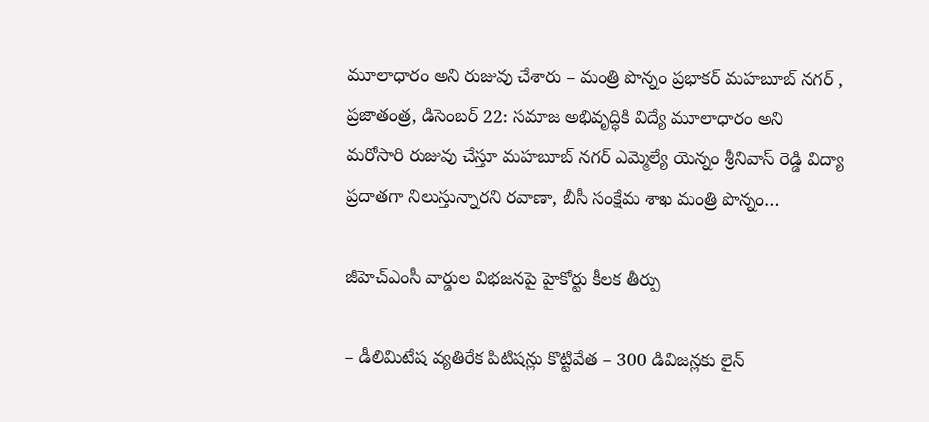మూలాధారం అని రుజువు చేశారు – మంత్రి పొన్నం ప్రభాకర్ మహబూబ్ నగర్ , ప్రజాతంత్ర, డిసెంబర్ 22: సమాజ అభివృద్ధికి విద్యే మూలాధారం అని మరోసారి రుజువు చేస్తూ మహబూబ్ నగర్ ఎమ్మెల్యే యెన్నం శ్రీనివాస్ రెడ్డి విద్యా ప్రదాతగా నిలుస్తున్నారని రవాణా, బీసీ సంక్షేమ శాఖ మంత్రి పొన్నం…

జీహెచ్‌ఎం‌సీ వార్డుల విభజనపై హైకోర్టు కీలక తీర్పు

– డీలిమిటేష వ్య‌తిరేక పిటిషన్లు కొట్టివేత – 300 డివిజన్లకు లైన్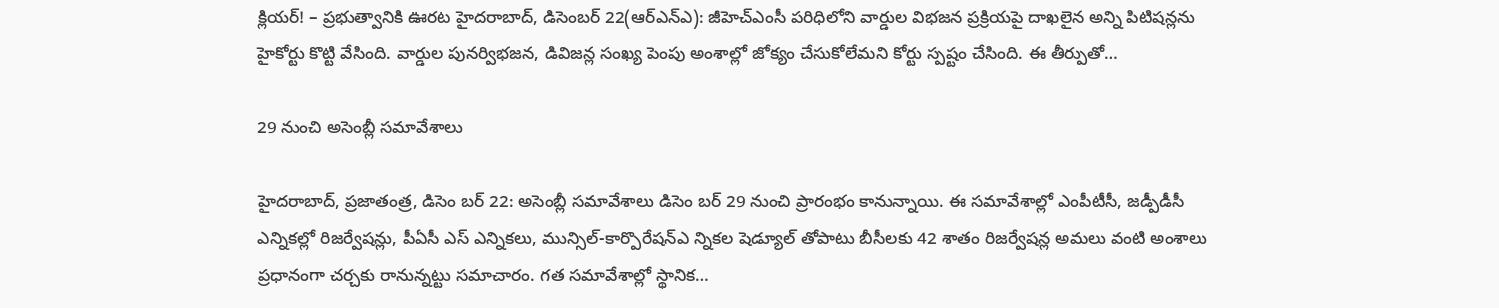క్లియర్! – ప్రభుత్వానికి ఊరట హైదరాబాద్, డిసెంబర్ 22(ఆర్‌ఎన్‌ఎ): జీహెచ్ఎంసీ పరిధిలోని వార్డుల విభజన ప్రక్రియపై దాఖలైన అన్ని పిటిషన్లను హైకోర్టు కొట్టి వేసింది. వార్డుల పునర్విభజన, డివిజన్ల సంఖ్య పెంపు అంశాల్లో జోక్యం చేసుకోలేమని కోర్టు స్పష్టం చేసింది. ఈ తీర్పుతో…

29 నుంచి అసెంబ్లీ సమావేశాలు

హైదరాబాద్, ప్రజాతంత్ర, డిసెం బర్ 22: అసెంబ్లీ సమావేశాలు డిసెం బర్ 29 నుంచి ప్రారంభం కానున్నాయి. ఈ సమావేశాల్లో ఎంపీటీసీ, జడ్పీడీసీ ఎన్నికల్లో రిజర్వేషన్లు, పీఏసీ ఎస్ ఎన్నికలు, మున్సిల్-కార్పొరేషన్ఎ న్నికల షెడ్యూల్ తోపాటు బీసీలకు 42 శాతం రిజర్వేషన్ల అమలు వంటి అంశాలు ప్రధానంగా చర్చకు రానున్నట్టు సమాచారం. గత సమావేశాల్లో స్థానిక…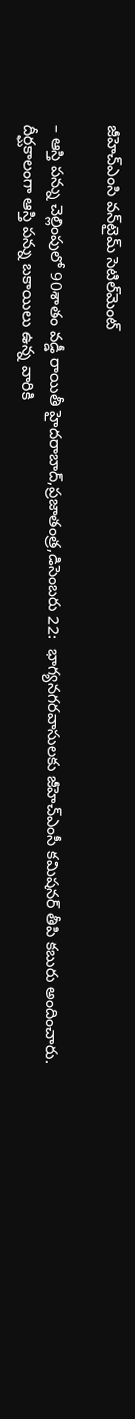జీహెచ్‌ఎం‌సి వన్‌టైమ్‌ ‌సెటిల్‌మెంట్‌

– ఆస్తి పన్ను చెల్లింపులో 90శాతం వడ్డీ రాయితీ హైదరాబాద్‌,ప్రజాతంత్ర,డిసెంబరు 22:  భాగ్యనగరవాసులకు జీహెచ్‌ఎం‌సీ కమిషనర్‌ ‌తీపి కబురు అందించారు. దీర్ఘకాలంగా ఆస్తి పన్ను బకాయిలు ఉన్న వారికి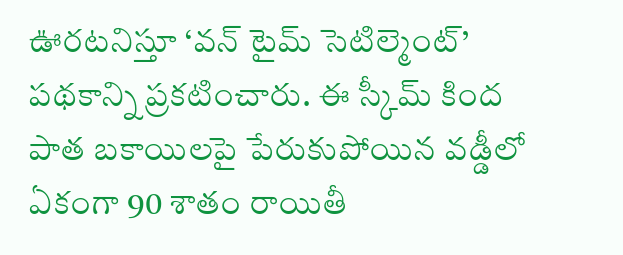ఊరటనిస్తూ ‘వన్‌ ‌టైమ్‌ ‌సెటిల్మెంట్‌’ పథకాన్ని ప్రకటించారు. ఈ స్కీమ్‌ ‌కింద పాత బకాయిలపై పేరుకుపోయిన వడ్డీలో ఏకంగా 90 శాతం రాయితీ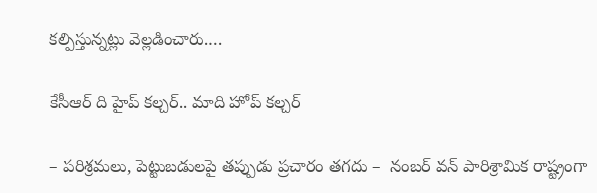కల్పిస్తున్నట్లు వెల్లడించారు.…

కేసీఆర్ ది హైప్ కల్చర్.. మాది హోప్ కల్చర్

– పరిశ్రమలు, పెట్టుబడులపై తప్పుడు ప్రచారం తగదు –  నంబర్ వన్ పారిశ్రామిక రాష్ట్రంగా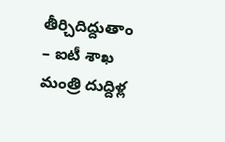తీర్చిదిద్దుతాం – ఐటీ శాఖ మంత్రి దుద్దిళ్ల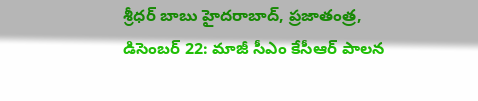శ్రీధర్ బాబు హైదరాబాద్, ప్రజాతంత్ర, డిసెంబర్ 22: మాజీ సీఎం కేసీఆర్ పాలన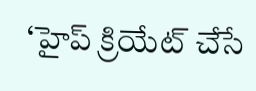‘హైప్ క్రియేట్ చేసే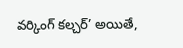వర్కింగ్ కల్చర్’ అయితే,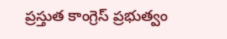ప్రస్తుత కాంగ్రెస్ ప్రభుత్వం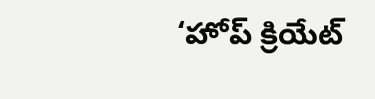‘హోప్ క్రియేట్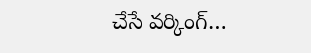చేసే వర్కింగ్…